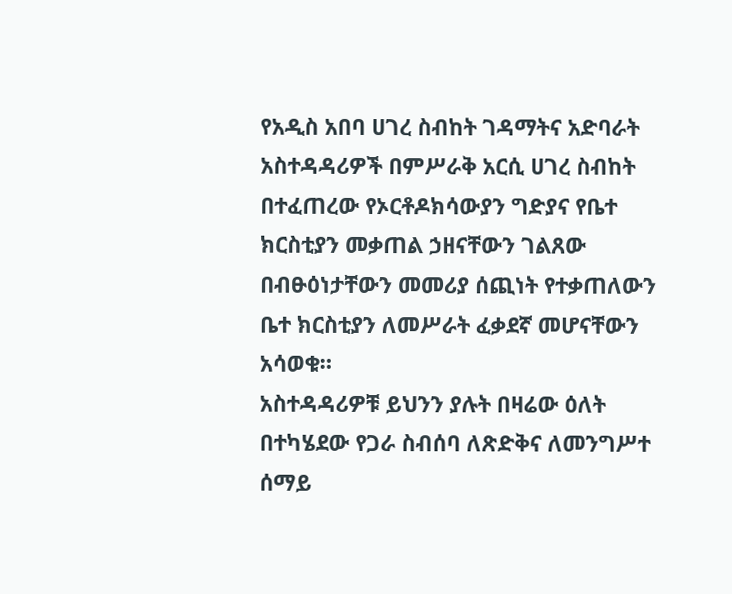የአዲስ አበባ ሀገረ ስብከት ገዳማትና አድባራት አስተዳዳሪዎች በምሥራቅ አርሲ ሀገረ ስብከት በተፈጠረው የኦርቶዶክሳውያን ግድያና የቤተ ክርስቲያን መቃጠል ኃዘናቸውን ገልጸው በብፁዕነታቸውን መመሪያ ሰጪነት የተቃጠለውን ቤተ ክርስቲያን ለመሥራት ፈቃደኛ መሆናቸውን አሳወቁ።
አስተዳዳሪዎቹ ይህንን ያሉት በዛሬው ዕለት በተካሄደው የጋራ ስብሰባ ለጽድቅና ለመንግሥተ ሰማይ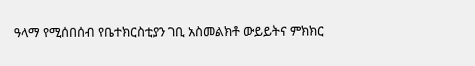ዓላማ የሚሰበሰብ የቤተክርስቲያን ገቢ አስመልክቶ ውይይትና ምክክር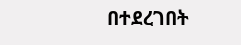በተደረገበት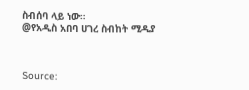ስብሰባ ላይ ነው።
@የአዲስ አበባ ሀገረ ስብከት ሚዲያ



Source: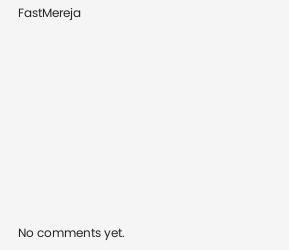FastMereja









No comments yet.